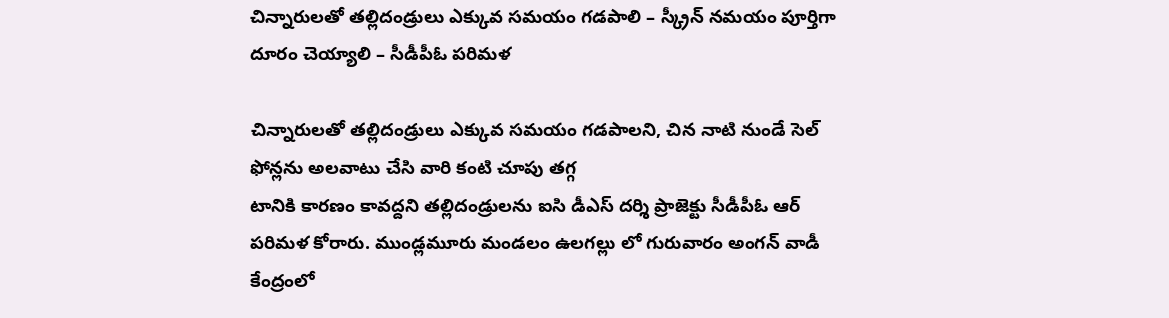చిన్నారులతో తల్లిదండ్రులు ఎక్కువ సమయం గడపాలి – స్క్రీన్ నమయం పూర్తిగా దూరం చెయ్యాలి – సీడీపీఓ పరిమళ

చిన్నారులతో తల్లిదండ్రులు ఎక్కువ సమయం గడపాలని, చిన నాటి నుండే సెల్ ఫోన్లను అలవాటు చేసి వారి కంటి చూపు తగ్గ
టానికి కారణం కావద్దని తల్లిదండ్రులను ఐసి డీఎస్ దర్శి ప్రాజెక్టు సీడీపీఓ ఆర్ పరిమళ కోరారు. ముండ్లమూరు మండలం ఉలగల్లు లో గురువారం అంగన్ వాడీ కేంద్రంలో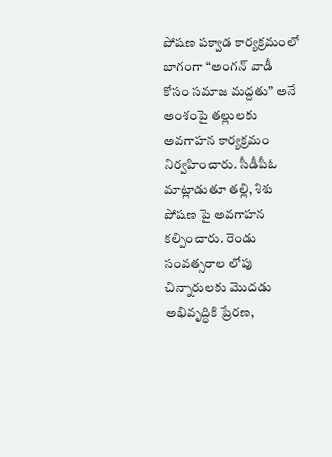పోషణ పక్వాడ కార్యక్రమంలో బాగంగా “అంగన్ వాడీ కోసం సమాజ మద్దతు” అనే అంశంపై తల్లులకు అవగాహన కార్యక్రమం నిర్వహించారు. సీడీపీఓ మాట్లాడుతూ తల్లి, శిశు పోషణ పై అవగాహన కల్పించారు. రెండు సంవత్సరాల లోపు చిన్నారులకు మొదడు అభివృద్ధికి ప్రేరణ,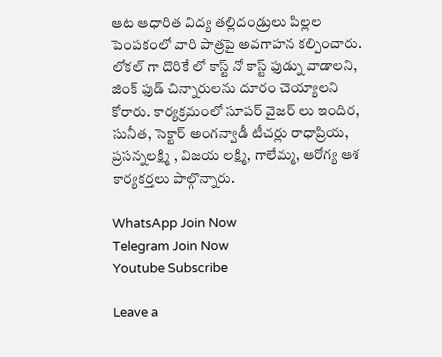ఆట ఆధారిత విద్య తల్లిదండ్రులు పిల్లల పెంపకంలో వారి పాత్రపై అవగాహన కల్పించారు. లోకల్ గా దొరికే లో కాస్ట్ నో కాస్ట్ ఫుడ్ను వాడాలని, జింక్ ఫుడ్ చిన్నారులను దూరం చెయ్యాలని కోరారు. కార్యక్రమంలో సూపర్ వైజర్ లు ఇందిర, సునీత, సెక్టార్ అంగన్వాడీ టీచర్లు రాధాప్రియ, ప్రసన్నలక్ష్మి , విజయ లక్ష్మి, గాలేమ్మ, ఆరోగ్య ఆశ కార్యకర్తలు పాల్గొన్నారు.

WhatsApp Join Now
Telegram Join Now
Youtube Subscribe

Leave a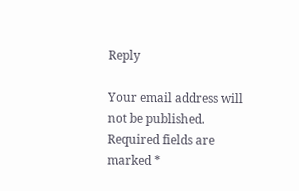Reply

Your email address will not be published. Required fields are marked *